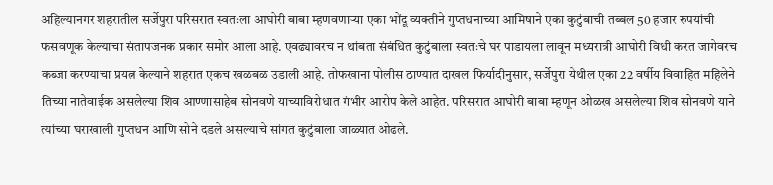अहिल्यानगर शहरातील सर्जेपुरा परिसरात स्वतःला आघोरी बाबा म्हणवणाऱ्या एका भोंदू व्यक्तीने गुप्तधनाच्या आमिषाने एका कुटुंबाची तब्बल 50 हजार रुपयांची फसवणूक केल्याचा संतापजनक प्रकार समोर आला आहे. एवढ्यावरच न थांबता संबंधित कुटुंबाला स्वतःचे घर पाडायला लावून मध्यरात्री आघोरी विधी करत जागेवरच कब्जा करण्याचा प्रयत्न केल्याने शहरात एकच खळबळ उडाली आहे. तोफखाना पोलीस ठाण्यात दाखल फिर्यादीनुसार, सर्जेपुरा येथील एका 22 वर्षीय विवाहित महिलेने तिच्या नातेवाईक असलेल्या शिव आण्णासाहेब सोनवणे याच्याविरोधात गंभीर आरोप केले आहेत. परिसरात आघोरी बाबा म्हणून ओळख असलेल्या शिव सोनवणे याने त्यांच्या घराखाली गुप्तधन आणि सोने दडले असल्याचे सांगत कुटुंबाला जाळ्यात ओढले.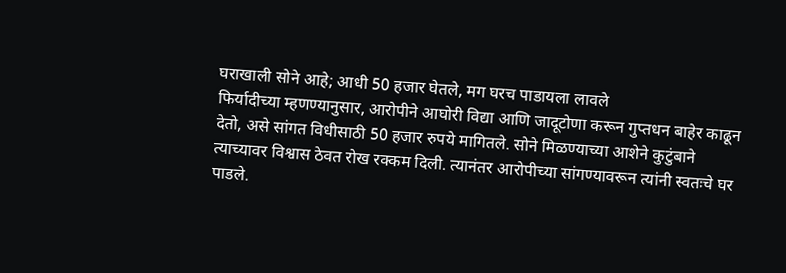घराखाली सोने आहे; आधी 50 हजार घेतले, मग घरच पाडायला लावले
फिर्यादीच्या म्हणण्यानुसार, आरोपीने आघोरी विद्या आणि जादूटोणा करून गुप्तधन बाहेर काढून देतो, असे सांगत विधीसाठी 50 हजार रुपये मागितले. सोने मिळण्याच्या आशेने कुटुंबाने त्याच्यावर विश्वास ठेवत रोख रक्कम दिली. त्यानंतर आरोपीच्या सांगण्यावरून त्यांनी स्वतःचे घर पाडले.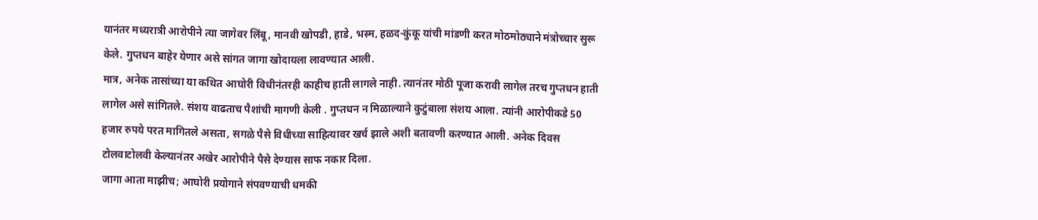यानंतर मध्यरात्री आरोपीने त्या जागेवर लिंबू, मानवी खोपडी, हाडे, भस्म, हळद-कुंकू यांची मांडणी करत मोठमोठ्याने मंत्रोच्चार सुरू केले. गुप्तधन बाहेर येणार असे सांगत जागा खोदायला लावण्यात आली.
मात्र, अनेक तासांच्या या कथित आघोरी विधीनंतरही काहीच हाती लागले नाही. त्यानंतर मोठी पूजा करावी लागेल तरच गुप्तधन हाती लागेल असे सांगितले. संशय वाढताच पैशांची मागणी केली . गुप्तधन न मिळाल्याने कुटुंबाला संशय आला. त्यांनी आरोपीकडे 50 हजार रुपये परत मागितले असता, सगळे पैसे विधीच्या साहित्यावर खर्च झाले अशी बतावणी करण्यात आली. अनेक दिवस टोलवाटोलवी केल्यानंतर अखेर आरोपीने पैसे देण्यास साफ नकार दिला.
जागा आता माझीच; आघोरी प्रयोगाने संपवण्याची धमकी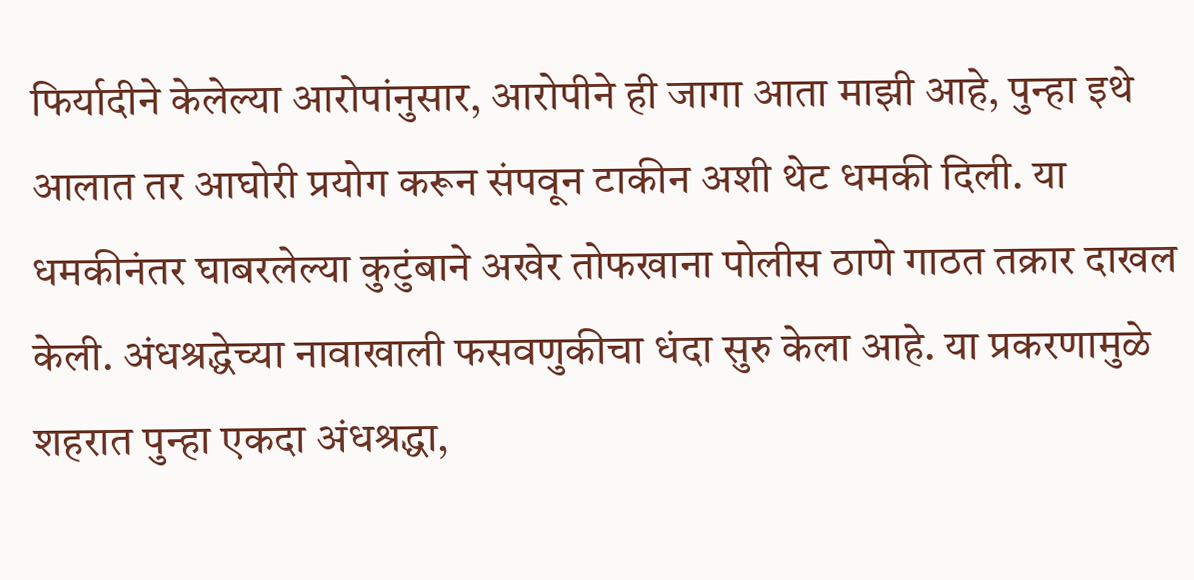फिर्यादीने केलेल्या आरोपांनुसार, आरोपीने ही जागा आता माझी आहे, पुन्हा इथे आलात तर आघोरी प्रयोग करून संपवून टाकीन अशी थेट धमकी दिली. या धमकीनंतर घाबरलेल्या कुटुंबाने अखेर तोफखाना पोलीस ठाणे गाठत तक्रार दाखल केली. अंधश्रद्धेच्या नावाखाली फसवणुकीचा धंदा सुरु केला आहे. या प्रकरणामुळे शहरात पुन्हा एकदा अंधश्रद्धा,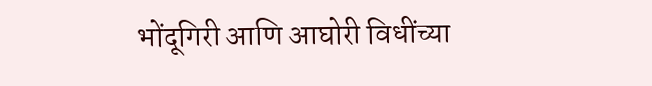भोंदूगिरी आणि आघोरी विधींच्या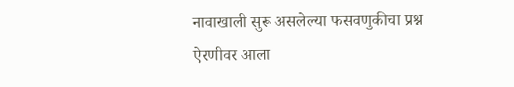नावाखाली सुरू असलेल्या फसवणुकीचा प्रश्न ऐरणीवर आला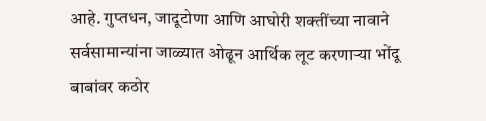आहे. गुप्तधन, जादूटोणा आणि आघोरी शक्तींच्या नावाने सर्वसामान्यांना जाळ्यात ओढून आर्थिक लूट करणाऱ्या भोंदू बाबांवर कठोर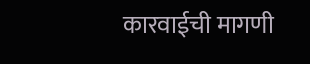कारवाईची मागणी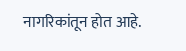नागरिकांतून होत आहे.